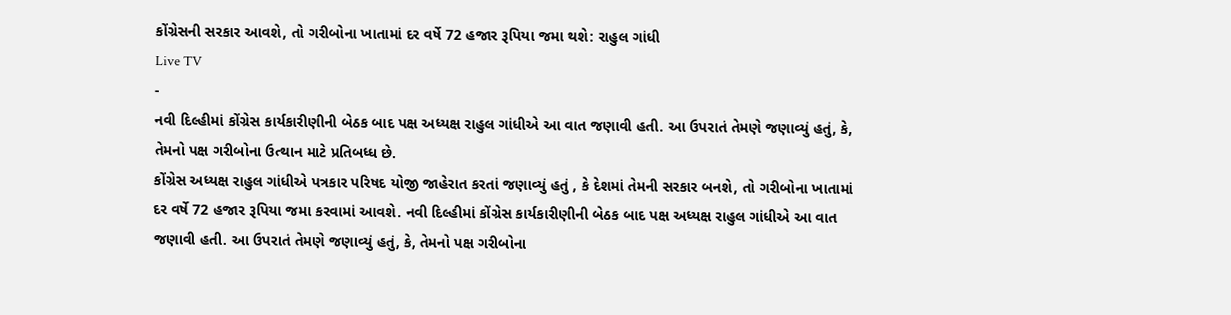કોંગ્રેસની સરકાર આવશે, તો ગરીબોના ખાતામાં દર વર્ષે 72 હજાર રૂપિયા જમા થશે: રાહુલ ગાંધી
Live TV
-
નવી દિલ્હીમાં કોંગ્રેસ કાર્યકારીણીની બેઠક બાદ પક્ષ અધ્યક્ષ રાહુલ ગાંધીએ આ વાત જણાવી હતી. આ ઉપરાતં તેમણે જણાવ્યું હતું, કે, તેમનો પક્ષ ગરીબોના ઉત્થાન માટે પ્રતિબધ્ધ છે.
કોંગ્રેસ અધ્યક્ષ રાહુલ ગાંધીએ પત્રકાર પરિષદ યોજી જાહેરાત કરતાં જણાવ્યું હતું , કે દેશમાં તેમની સરકાર બનશે, તો ગરીબોના ખાતામાં દર વર્ષે 72 હજાર રૂપિયા જમા કરવામાં આવશે. નવી દિલ્હીમાં કોંગ્રેસ કાર્યકારીણીની બેઠક બાદ પક્ષ અધ્યક્ષ રાહુલ ગાંધીએ આ વાત જણાવી હતી. આ ઉપરાતં તેમણે જણાવ્યું હતું, કે, તેમનો પક્ષ ગરીબોના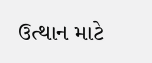ઉત્થાન માટે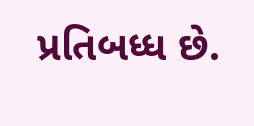પ્રતિબધ્ધ છે.